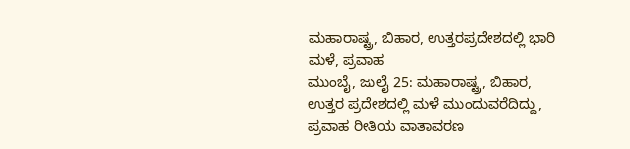ಮಹಾರಾಷ್ಟ್ರ, ಬಿಹಾರ, ಉತ್ತರಪ್ರದೇಶದಲ್ಲಿ ಭಾರಿ ಮಳೆ, ಪ್ರವಾಹ
ಮುಂಬೈ, ಜುಲೈ 25: ಮಹಾರಾಷ್ಟ್ರ, ಬಿಹಾರ, ಉತ್ತರ ಪ್ರದೇಶದಲ್ಲಿ ಮಳೆ ಮುಂದುವರೆದಿದ್ದು, ಪ್ರವಾಹ ರೀತಿಯ ವಾತಾವರಣ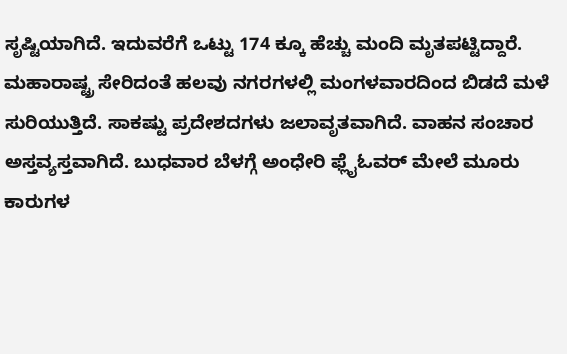ಸೃಷ್ಟಿಯಾಗಿದೆ. ಇದುವರೆಗೆ ಒಟ್ಟು 174 ಕ್ಕೂ ಹೆಚ್ಚು ಮಂದಿ ಮೃತಪಟ್ಟಿದ್ದಾರೆ.
ಮಹಾರಾಷ್ಟ್ರ ಸೇರಿದಂತೆ ಹಲವು ನಗರಗಳಲ್ಲಿ ಮಂಗಳವಾರದಿಂದ ಬಿಡದೆ ಮಳೆ ಸುರಿಯುತ್ತಿದೆ. ಸಾಕಷ್ಟು ಪ್ರದೇಶದಗಳು ಜಲಾವೃತವಾಗಿದೆ. ವಾಹನ ಸಂಚಾರ ಅಸ್ತವ್ಯಸ್ತವಾಗಿದೆ. ಬುಧವಾರ ಬೆಳಗ್ಗೆ ಅಂಧೇರಿ ಫ್ಲೈಓವರ್ ಮೇಲೆ ಮೂರು ಕಾರುಗಳ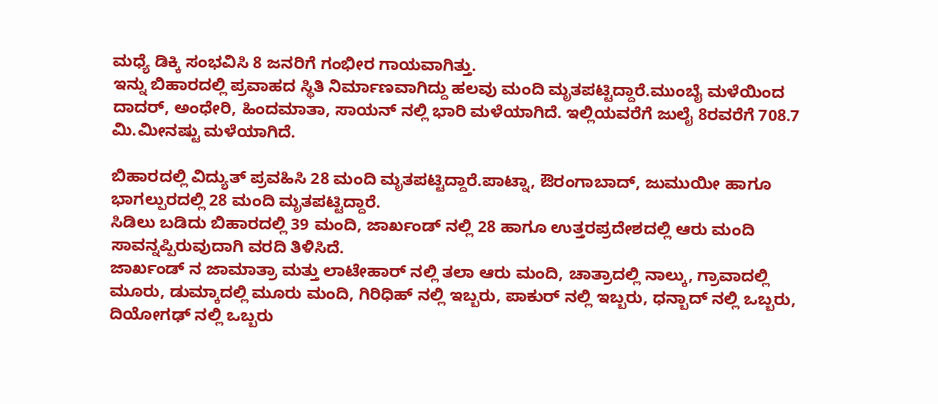ಮಧ್ಯೆ ಡಿಕ್ಕಿ ಸಂಭವಿಸಿ 8 ಜನರಿಗೆ ಗಂಭೀರ ಗಾಯವಾಗಿತ್ತು.
ಇನ್ನು ಬಿಹಾರದಲ್ಲಿ ಪ್ರವಾಹದ ಸ್ಥಿತಿ ನಿರ್ಮಾಣವಾಗಿದ್ದು ಹಲವು ಮಂದಿ ಮೃತಪಟ್ಟಿದ್ದಾರೆ.ಮುಂಬೈ ಮಳೆಯಿಂದ ದಾದರ್, ಅಂಧೇರಿ, ಹಿಂದಮಾತಾ, ಸಾಯನ್ ನಲ್ಲಿ ಭಾರಿ ಮಳೆಯಾಗಿದೆ. ಇಲ್ಲಿಯವರೆಗೆ ಜುಲೈ 8ರವರೆಗೆ 708.7 ಮಿ.ಮೀನಷ್ಟು ಮಳೆಯಾಗಿದೆ.

ಬಿಹಾರದಲ್ಲಿ ವಿದ್ಯುತ್ ಪ್ರವಹಿಸಿ 28 ಮಂದಿ ಮೃತಪಟ್ಟಿದ್ದಾರೆ.ಪಾಟ್ನಾ, ಔರಂಗಾಬಾದ್, ಜುಮುಯೀ ಹಾಗೂ ಭಾಗಲ್ಪುರದಲ್ಲಿ 28 ಮಂದಿ ಮೃತಪಟ್ಟಿದ್ದಾರೆ.
ಸಿಡಿಲು ಬಡಿದು ಬಿಹಾರದಲ್ಲಿ 39 ಮಂದಿ, ಜಾರ್ಖಂಡ್ ನಲ್ಲಿ 28 ಹಾಗೂ ಉತ್ತರಪ್ರದೇಶದಲ್ಲಿ ಆರು ಮಂದಿ ಸಾವನ್ನಪ್ಪಿರುವುದಾಗಿ ವರದಿ ತಿಳಿಸಿದೆ.
ಜಾರ್ಖಂಡ್ ನ ಜಾಮಾತ್ರಾ ಮತ್ತು ಲಾಟೇಹಾರ್ ನಲ್ಲಿ ತಲಾ ಆರು ಮಂದಿ, ಚಾತ್ರಾದಲ್ಲಿ ನಾಲ್ಕು, ಗ್ರಾವಾದಲ್ಲಿ ಮೂರು, ಡುಮ್ಕಾದಲ್ಲಿ ಮೂರು ಮಂದಿ, ಗಿರಿಧಿಹ್ ನಲ್ಲಿ ಇಬ್ಬರು, ಪಾಕುರ್ ನಲ್ಲಿ ಇಬ್ಬರು, ಧನ್ಬಾದ್ ನಲ್ಲಿ ಒಬ್ಬರು, ದಿಯೋಗಢ್ ನಲ್ಲಿ ಒಬ್ಬರು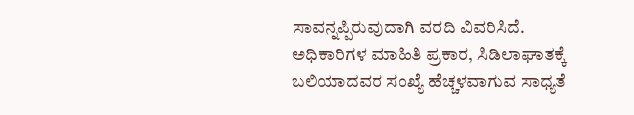ಸಾವನ್ನಪ್ಪಿರುವುದಾಗಿ ವರದಿ ವಿವರಿಸಿದೆ.
ಅಧಿಕಾರಿಗಳ ಮಾಹಿತಿ ಪ್ರಕಾರ, ಸಿಡಿಲಾಘಾತಕ್ಕೆ ಬಲಿಯಾದವರ ಸಂಖ್ಯೆ ಹೆಚ್ಚಳವಾಗುವ ಸಾಧ್ಯತೆ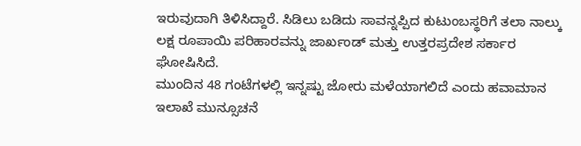ಇರುವುದಾಗಿ ತಿಳಿಸಿದ್ದಾರೆ. ಸಿಡಿಲು ಬಡಿದು ಸಾವನ್ನಪ್ಪಿದ ಕುಟುಂಬಸ್ಥರಿಗೆ ತಲಾ ನಾಲ್ಕು ಲಕ್ಷ ರೂಪಾಯಿ ಪರಿಹಾರವನ್ನು ಜಾರ್ಖಂಡ್ ಮತ್ತು ಉತ್ತರಪ್ರದೇಶ ಸರ್ಕಾರ ಘೋಷಿಸಿದೆ.
ಮುಂದಿನ 48 ಗಂಟೆಗಳಲ್ಲಿ ಇನ್ನಷ್ಟು ಜೋರು ಮಳೆಯಾಗಲಿದೆ ಎಂದು ಹವಾಮಾನ ಇಲಾಖೆ ಮುನ್ಸೂಚನೆ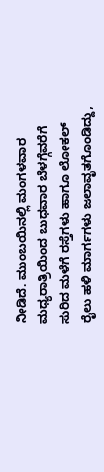ನೀಡಿದೆ. ಮುಂಬಯಿನಲ್ಲಿ ಮಂಗಳವಾರ ಮಧ್ಯರಾತ್ರಿಯಿಂದ ಬುಧವಾರ ಬೆಳಗ್ಗೆವರೆಗೆ ಸುರಿದ ಮಳೆಗೆ ರಸ್ತೆಗಳು ಹಾಗೂ ಲೋಕಲ್ ರೈಲು ಹಳಿ ಮಾರ್ಗಗಳು ಜಲಾವೃತಗೊಂಡಿದ್ದು,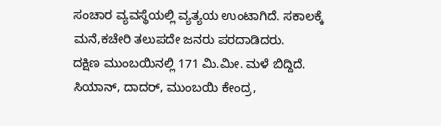ಸಂಚಾರ ವ್ಯವಸ್ಥೆಯಲ್ಲಿ ವ್ಯತ್ಯಯ ಉಂಟಾಗಿದೆ. ಸಕಾಲಕ್ಕೆ ಮನೆ,ಕಚೇರಿ ತಲುಪದೇ ಜನರು ಪರದಾಡಿದರು.
ದಕ್ಷಿಣ ಮುಂಬಯಿನಲ್ಲಿ 171 ಮಿ.ಮೀ. ಮಳೆ ಬಿದ್ದಿದೆ. ಸಿಯಾನ್, ದಾದರ್, ಮುಂಬಯಿ ಕೇಂದ್ರ,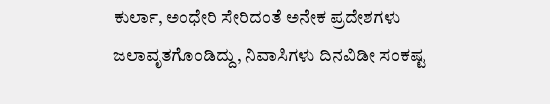ಕುರ್ಲಾ, ಅಂಧೇರಿ ಸೇರಿದಂತೆ ಅನೇಕ ಪ್ರದೇಶಗಳು ಜಲಾವೃತಗೊಂಡಿದ್ದು, ನಿವಾಸಿಗಳು ದಿನವಿಡೀ ಸಂಕಷ್ಟ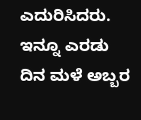ಎದುರಿಸಿದರು. ಇನ್ನೂ ಎರಡು ದಿನ ಮಳೆ ಅಬ್ಬರ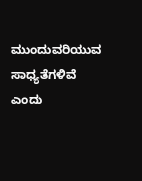ಮುಂದುವರಿಯುವ ಸಾಧ್ಯತೆಗಳಿವೆ ಎಂದು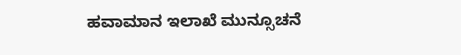ಹವಾಮಾನ ಇಲಾಖೆ ಮುನ್ಸೂಚನೆ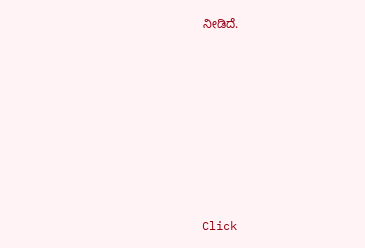ನೀಡಿದೆ.












Click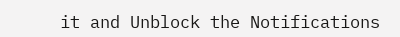it and Unblock the Notifications